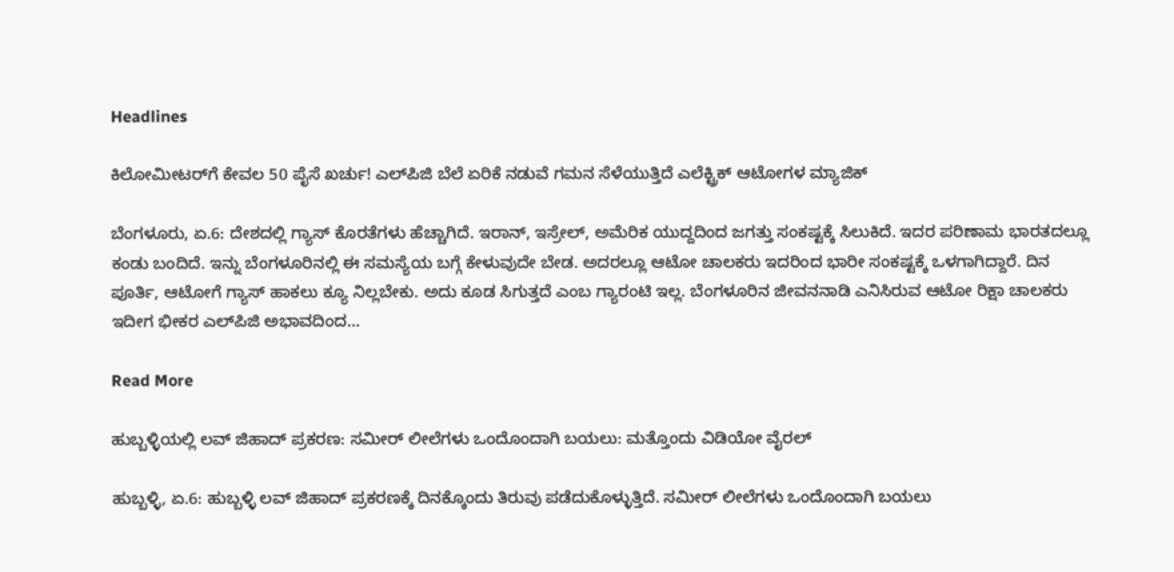Headlines

ಕಿಲೋಮೀಟರ್‌ಗೆ ಕೇವಲ 50 ಪೈಸೆ ಖರ್ಚು! ಎಲ್‌ಪಿಜಿ ಬೆಲೆ ಏರಿಕೆ ನಡುವೆ ಗಮನ ಸೆಳೆಯುತ್ತಿದೆ ಎಲೆಕ್ಟ್ರಿಕ್ ಆಟೋಗಳ ಮ್ಯಾಜಿಕ್

ಬೆಂಗಳೂರು, ಏ.6: ದೇಶದಲ್ಲಿ ಗ್ಯಾಸ್ ಕೊರತೆಗಳು ಹೆಚ್ಚಾಗಿದೆ. ಇರಾನ್, ಇಸ್ರೇಲ್, ಅಮೆರಿಕ ಯುದ್ದದಿಂದ ಜಗತ್ತು ಸಂಕಷ್ಟಕ್ಕೆ ಸಿಲುಕಿದೆ. ಇದರ ಪರಿಣಾಮ ಭಾರತದಲ್ಲೂ ಕಂಡು ಬಂದಿದೆ. ಇನ್ನು ಬೆಂಗಳೂರಿನಲ್ಲಿ ಈ ಸಮಸ್ಯೆಯ ಬಗ್ಗೆ ಕೇಳುವುದೇ ಬೇಡ. ಅದರಲ್ಲೂ ಆಟೋ ಚಾಲಕರು ಇದರಿಂದ ಭಾರೀ ಸಂಕಷ್ಟಕ್ಕೆ ಒಳಗಾಗಿದ್ದಾರೆ. ದಿನ ಪೂರ್ತಿ, ಆಟೋಗೆ ಗ್ಯಾಸ್ ಹಾಕಲು ಕ್ಯೂ ನಿಲ್ಲಬೇಕು. ಅದು ಕೂಡ ಸಿಗುತ್ತದೆ ಎಂಬ ಗ್ಯಾರಂಟಿ ಇಲ್ಲ. ಬೆಂಗಳೂರಿನ ಜೀವನನಾಡಿ ಎನಿಸಿರುವ ಆಟೋ ರಿಕ್ಷಾ ಚಾಲಕರು ಇದೀಗ ಭೀಕರ ಎಲ್‌ಪಿಜಿ ಅಭಾವದಿಂದ…

Read More

ಹುಬ್ಬಳ್ಳಿಯಲ್ಲಿ ಲವ್ ಜಿಹಾದ್ ಪ್ರಕರಣ: ಸಮೀರ್ ಲೀಲೆಗಳು ಒಂದೊಂದಾಗಿ ಬಯಲು: ಮತ್ತೊಂದು ವಿಡಿಯೋ ವೈರಲ್

ಹುಬ್ಬಳ್ಳಿ, ಏ.6: ಹುಬ್ಬಳ್ಳಿ ಲವ್ ಜಿಹಾದ್ ಪ್ರಕರಣಕ್ಕೆ ದಿನಕ್ಕೊಂದು ತಿರುವು ಪಡೆದುಕೊಳ್ಳುತ್ತಿದೆ. ಸಮೀರ್ ಲೀಲೆಗಳು ಒಂದೊಂದಾಗಿ ಬಯಲು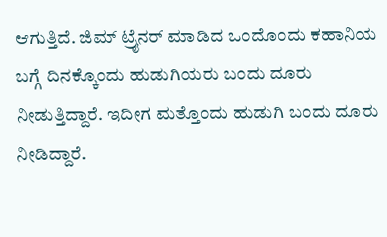ಆಗುತ್ತಿದೆ. ಜಿಮ್ ಟ್ರೈನರ್ ಮಾಡಿದ ಒಂದೊಂದು ಕಹಾನಿಯ ಬಗ್ಗೆ ದಿನಕ್ಕೊಂದು ಹುಡುಗಿಯರು ಬಂದು ದೂರು ನೀಡುತ್ತಿದ್ದಾರೆ. ಇದೀಗ ಮತ್ತೊಂದು ಹುಡುಗಿ ಬಂದು ದೂರು ನೀಡಿದ್ದಾರೆ.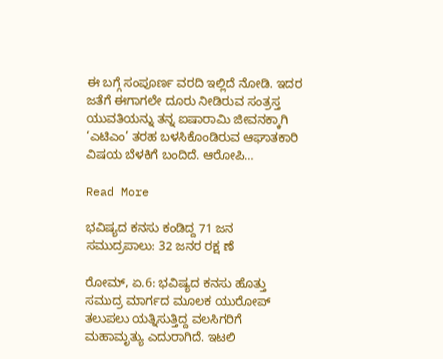ಈ ಬಗ್ಗೆ ಸಂಪೂರ್ಣ ವರದಿ ಇಲ್ಲಿದೆ ನೋಡಿ. ಇದರ ಜತೆಗೆ ಈಗಾಗಲೇ ದೂರು ನೀಡಿರುವ ಸಂತ್ರಸ್ತ ಯುವತಿಯನ್ನು ತನ್ನ ಐಷಾರಾಮಿ ಜೀವನಕ್ಕಾಗಿ ‘ಎಟಿಎಂ’ ತರಹ ಬಳಸಿಕೊಂಡಿರುವ ಆಘಾತಕಾರಿ ವಿಷಯ ಬೆಳಕಿಗೆ ಬಂದಿದೆ. ಆರೋಪಿ…

Read More

ಭವಿಷ್ಯದ ಕನಸು ಕಂಡಿದ್ದ 71 ಜನ ಸಮುದ್ರಪಾಲು: 32 ಜನರ ರಕ್ಷ ಣೆ

ರೋಮ್, ಏ.6: ಭವಿಷ್ಯದ ಕನಸು ಹೊತ್ತು ಸಮುದ್ರ ಮಾರ್ಗದ ಮೂಲಕ ಯುರೋಪ್ ತಲುಪಲು ಯತ್ನಿಸುತ್ತಿದ್ದ ವಲಸಿಗರಿಗೆ ಮಹಾಮೃತ್ಯು ಎದುರಾಗಿದೆ. ಇಟಲಿ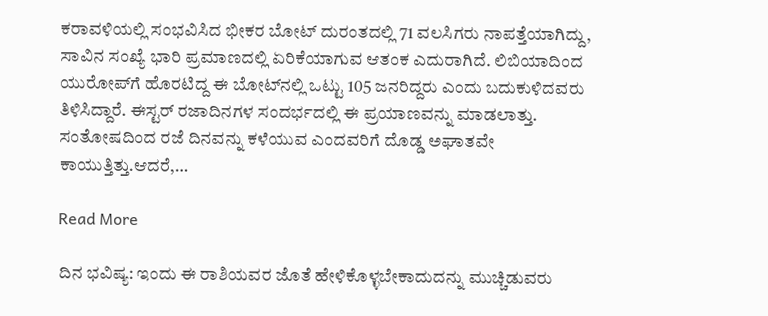ಕರಾವಳಿಯಲ್ಲಿ ಸಂಭವಿಸಿದ ಭೀಕರ ಬೋಟ್ ದುರಂತದಲ್ಲಿ 71 ವಲಸಿಗರು ನಾಪತ್ತೆಯಾಗಿದ್ದು, ಸಾವಿನ ಸಂಖ್ಯೆ ಭಾರಿ ಪ್ರಮಾಣದಲ್ಲಿ ಏರಿಕೆಯಾಗುವ ಆತಂಕ ಎದುರಾಗಿದೆ. ಲಿಬಿಯಾದಿಂದ ಯುರೋಪ್‌ಗೆ ಹೊರಟಿದ್ದ ಈ ಬೋಟ್‌ನಲ್ಲಿ ಒಟ್ಟು 105 ಜನರಿದ್ದರು ಎಂದು ಬದುಕುಳಿದವರು ತಿಳಿಸಿದ್ದಾರೆ. ಈಸ್ಟರ್ ರಜಾದಿನಗಳ ಸಂದರ್ಭದಲ್ಲಿ ಈ ಪ್ರಯಾಣವನ್ನು ಮಾಡಲಾತ್ತು. ಸಂತೋಷದಿಂದ ರಜೆ ದಿನವನ್ನು ಕಳೆಯುವ ಎಂದವರಿಗೆ ದೊಡ್ಡ ಅಘಾತವೇ ಕಾಯುತ್ತಿತ್ತು.ಆದರೆ,…

Read More

ದಿನ ಭವಿಷ್ಯ: ಇಂದು ಈ ರಾಶಿಯವರ ಜೊತೆ ಹೇಳಿಕೊಳ್ಳಬೇಕಾದುದನ್ನು ಮುಚ್ಚಿಡುವರು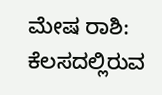ಮೇಷ ರಾಶಿ: ಕೆಲಸದಲ್ಲಿರುವ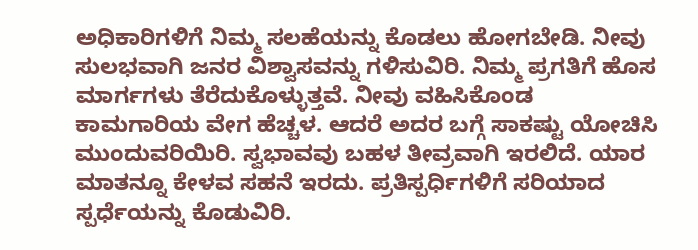ಅಧಿಕಾರಿಗಳಿಗೆ ನಿಮ್ಮ ಸಲಹೆಯನ್ನು ಕೊಡಲು ಹೋಗಬೇಡಿ. ನೀವು ಸುಲಭವಾಗಿ ಜನರ ವಿಶ್ವಾಸವನ್ನು ಗಳಿಸುವಿರಿ. ನಿಮ್ಮ ಪ್ರಗತಿಗೆ ಹೊಸ ಮಾರ್ಗಗಳು ತೆರೆದುಕೊಳ್ಳುತ್ತವೆ. ನೀವು ವಹಿಸಿಕೊಂಡ ಕಾಮಗಾರಿಯ ವೇಗ ಹೆಚ್ಚಳ. ಆದರೆ ಅದರ ಬಗ್ಗೆ ಸಾಕಷ್ಟು ಯೋಚಿಸಿ ಮುಂದುವರಿಯಿರಿ. ಸ್ವಭಾವವು ಬಹಳ ತೀವ್ರವಾಗಿ ಇರಲಿದೆ. ಯಾರ ಮಾತನ್ನೂ ಕೇಳವ ಸಹನೆ ಇರದು. ಪ್ರತಿಸ್ಪರ್ಧಿಗಳಿಗೆ ಸರಿಯಾದ ಸ್ಪರ್ಧೆಯನ್ನು ಕೊಡುವಿರಿ.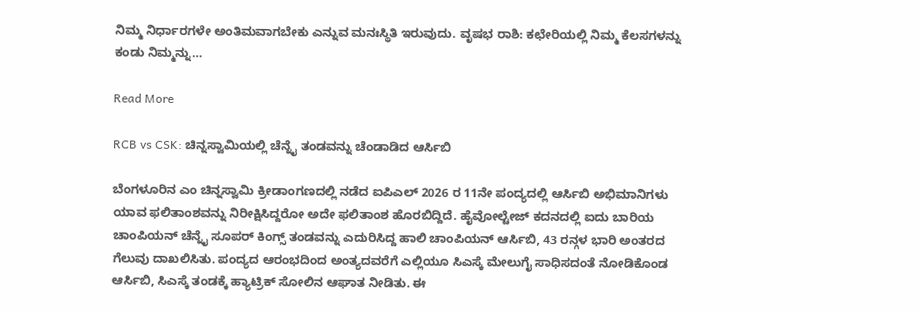ನಿಮ್ಮ ನಿರ್ಧಾರಗಳೇ ಅಂತಿಮವಾಗಬೇಕು ಎನ್ನುವ ಮನಃಸ್ಥಿತಿ ಇರುವುದು. ವೃಷಭ ರಾಶಿ: ಕಛೇರಿಯಲ್ಲಿ ನಿಮ್ಮ ಕೆಲಸಗಳನ್ನು ಕಂಡು ನಿಮ್ಮನ್ನು…

Read More

RCB vs CSK: ಚಿನ್ನಸ್ವಾಮಿಯಲ್ಲಿ ಚೆನ್ನೈ ತಂಡವನ್ನು ಚೆಂಡಾಡಿದ ಆರ್ಸಿಬಿ

ಬೆಂಗಳೂರಿನ ಎಂ ಚಿನ್ನಸ್ವಾಮಿ ಕ್ರೀಡಾಂಗಣದಲ್ಲಿ ನಡೆದ ಐಪಿಎಲ್ 2026 ರ 11ನೇ ಪಂದ್ಯದಲ್ಲಿ ಆರ್ಸಿಬಿ ಅಭಿಮಾನಿಗಳು ಯಾವ ಫಲಿತಾಂಶವನ್ನು ನಿರೀಕ್ಷಿಸಿದ್ದರೋ ಅದೇ ಫಲಿತಾಂಶ ಹೊರಬಿದ್ದಿದೆ. ಹೈವೋಲ್ಟೇಜ್ ಕದನದಲ್ಲಿ ಐದು ಬಾರಿಯ ಚಾಂಪಿಯನ್ ಚೆನ್ನೈ ಸೂಪರ್ ಕಿಂಗ್ಸ್ ತಂಡವನ್ನು ಎದುರಿಸಿದ್ದ ಹಾಲಿ ಚಾಂಪಿಯನ್ ಆರ್ಸಿಬಿ, 43 ರನ್ಗಳ ಭಾರಿ ಅಂತರದ ಗೆಲುವು ದಾಖಲಿಸಿತು. ಪಂದ್ಯದ ಆರಂಭದಿಂದ ಅಂತ್ಯದವರೆಗೆ ಎಲ್ಲಿಯೂ ಸಿಎಸ್ಕೆ ಮೇಲುಗೈ ಸಾಧಿಸದಂತೆ ನೋಡಿಕೊಂಡ ಆರ್ಸಿಬಿ, ಸಿಎಸ್ಕೆ ತಂಡಕ್ಕೆ ಹ್ಯಾಟ್ರಿಕ್ ಸೋಲಿನ ಆಘಾತ ನೀಡಿತು. ಈ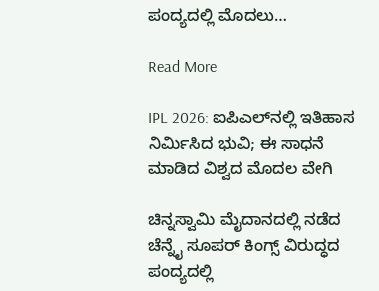ಪಂದ್ಯದಲ್ಲಿ ಮೊದಲು…

Read More

IPL 2026: ಐಪಿಎಲ್‌ನಲ್ಲಿ ಇತಿಹಾಸ ನಿರ್ಮಿಸಿದ ಭುವಿ; ಈ ಸಾಧನೆ ಮಾಡಿದ ವಿಶ್ವದ ಮೊದಲ ವೇಗಿ

ಚಿನ್ನಸ್ವಾಮಿ ಮೈದಾನದಲ್ಲಿ ನಡೆದ ಚೆನ್ನೈ ಸೂಪರ್ ಕಿಂಗ್ಸ್ ವಿರುದ್ಧದ ಪಂದ್ಯದಲ್ಲಿ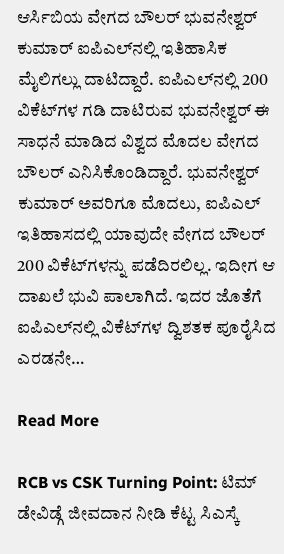ಆರ್ಸಿಬಿಯ ವೇಗದ ಬೌಲರ್ ಭುವನೇಶ್ವರ್ ಕುಮಾರ್ ಐಪಿಎಲ್‌ನಲ್ಲಿ ಇತಿಹಾಸಿಕ ಮೈಲಿಗಲ್ಲು ದಾಟಿದ್ದಾರೆ. ಐಪಿಎಲ್‌ನಲ್ಲಿ 200 ವಿಕೆಟ್‌ಗಳ ಗಡಿ ದಾಟಿರುವ ಭುವನೇಶ್ವರ್ ಈ ಸಾಧನೆ ಮಾಡಿದ ವಿಶ್ವದ ಮೊದಲ ವೇಗದ ಬೌಲರ್ ಎನಿಸಿಕೊಂಡಿದ್ದಾರೆ. ಭುವನೇಶ್ವರ್ ಕುಮಾರ್ ಅವರಿಗೂ ಮೊದಲು, ಐಪಿಎಲ್ ಇತಿಹಾಸದಲ್ಲಿ ಯಾವುದೇ ವೇಗದ ಬೌಲರ್ 200 ವಿಕೆಟ್‌ಗಳನ್ನು ಪಡೆದಿರಲಿಲ್ಲ. ಇದೀಗ ಆ ದಾಖಲೆ ಭುವಿ ಪಾಲಾಗಿದೆ. ಇದರ ಜೊತೆಗೆ ಐಪಿಎಲ್‌ನಲ್ಲಿ ವಿಕೆಟ್‌ಗಳ ದ್ವಿಶತಕ ಪೂರೈಸಿದ ಎರಡನೇ…

Read More

RCB vs CSK Turning Point: ಟಿಮ್ ಡೇವಿಡ್ಗೆ ಜೀವದಾನ ನೀಡಿ ಕೆಟ್ಟ ಸಿಎಸ್ಕೆ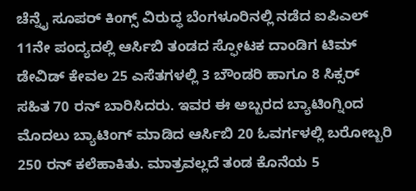ಚೆನ್ನೈ ಸೂಪರ್ ಕಿಂಗ್ಸ್ ವಿರುದ್ಧ ಬೆಂಗಳೂರಿನಲ್ಲಿ ನಡೆದ ಐಪಿಎಲ್ 11ನೇ ಪಂದ್ಯದಲ್ಲಿ ಆರ್ಸಿಬಿ ತಂಡದ ಸ್ಫೋಟಕ ದಾಂಡಿಗ ಟಿಮ್ ಡೇವಿಡ್ ಕೇವಲ 25 ಎಸೆತಗಳಲ್ಲಿ 3 ಬೌಂಡರಿ ಹಾಗೂ 8 ಸಿಕ್ಸರ್ ಸಹಿತ 70 ರನ್ ಬಾರಿಸಿದರು. ಇವರ ಈ ಅಬ್ಬರದ ಬ್ಯಾಟಿಂಗ್ನಿಂದ ಮೊದಲು ಬ್ಯಾಟಿಂಗ್‌ ಮಾಡಿದ ಆರ್ಸಿಬಿ 20 ಓವರ್ಗಳಲ್ಲಿ ಬರೋಬ್ಬರಿ 250 ರನ್ ಕಲೆಹಾಕಿತು. ಮಾತ್ರವಲ್ಲದೆ ತಂಡ ಕೊನೆಯ 5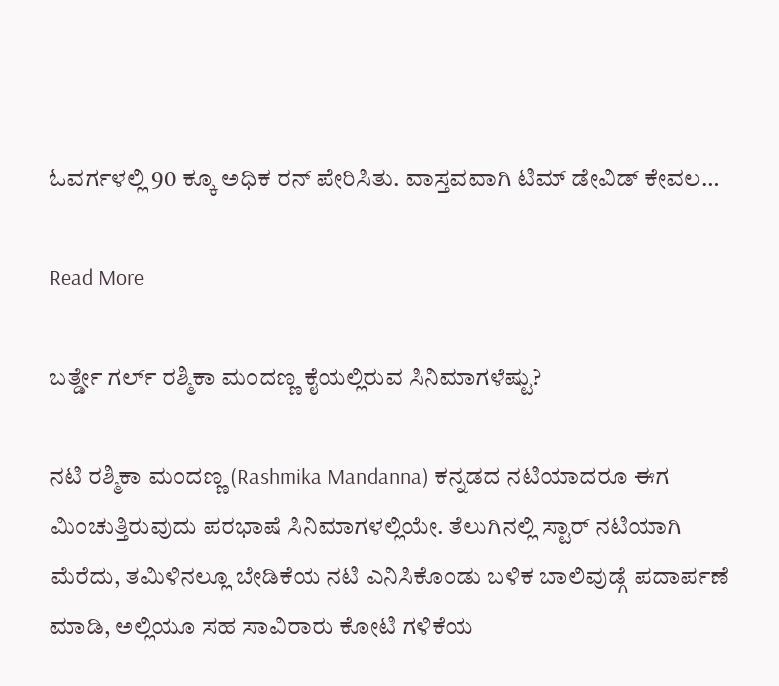ಓವರ್ಗಳಲ್ಲಿ 90 ಕ್ಕೂ ಅಧಿಕ ರನ್ ಪೇರಿಸಿತು. ವಾಸ್ತವವಾಗಿ ಟಿಮ್ ಡೇವಿಡ್ ಕೇವಲ…

Read More

ಬರ್ತ್ಡೇ ಗರ್ಲ್ ರಶ್ಮಿಕಾ ಮಂದಣ್ಣ ಕೈಯಲ್ಲಿರುವ ಸಿನಿಮಾಗಳೆಷ್ಟು?

ನಟಿ ರಶ್ಮಿಕಾ ಮಂದಣ್ಣ (Rashmika Mandanna) ಕನ್ನಡದ ನಟಿಯಾದರೂ ಈಗ ಮಿಂಚುತ್ತಿರುವುದು ಪರಭಾಷೆ ಸಿನಿಮಾಗಳಲ್ಲಿಯೇ. ತೆಲುಗಿನಲ್ಲಿ ಸ್ಟಾರ್ ನಟಿಯಾಗಿ ಮೆರೆದು, ತಮಿಳಿನಲ್ಲೂ ಬೇಡಿಕೆಯ ನಟಿ ಎನಿಸಿಕೊಂಡು ಬಳಿಕ ಬಾಲಿವುಡ್ಗೆ ಪದಾರ್ಪಣೆ ಮಾಡಿ, ಅಲ್ಲಿಯೂ ಸಹ ಸಾವಿರಾರು ಕೋಟಿ ಗಳಿಕೆಯ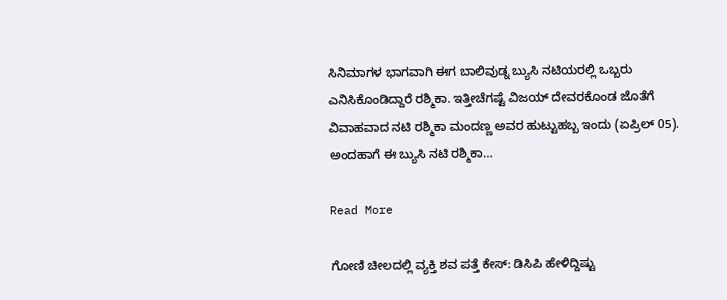ಸಿನಿಮಾಗಳ ಭಾಗವಾಗಿ ಈಗ ಬಾಲಿವುಡ್ನ ಬ್ಯುಸಿ ನಟಿಯರಲ್ಲಿ ಒಬ್ಬರು ಎನಿಸಿಕೊಂಡಿದ್ದಾರೆ ರಶ್ಮಿಕಾ. ಇತ್ತೀಚೆಗಷ್ಟೆ ವಿಜಯ್ ದೇವರಕೊಂಡ ಜೊತೆಗೆ ವಿವಾಹವಾದ ನಟಿ ರಶ್ಮಿಕಾ ಮಂದಣ್ಣ ಅವರ ಹುಟ್ಟುಹಬ್ಬ ಇಂದು (ಏಪ್ರಿಲ್ 05). ಅಂದಹಾಗೆ ಈ ಬ್ಯುಸಿ ನಟಿ ರಶ್ಮಿಕಾ…

Read More

ಗೋಣಿ ಚೀಲದಲ್ಲಿ ವ್ಯಕ್ತಿ ಶವ ಪತ್ತೆ ಕೇಸ್: ಡಿಸಿಪಿ ಹೇಳಿದ್ದಿಷ್ಟು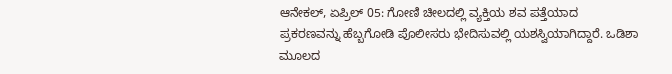ಆನೇಕಲ್, ಏಪ್ರಿಲ್ 05: ಗೋಣಿ ಚೀಲದಲ್ಲಿ ವ್ಯಕ್ತಿಯ ಶವ ಪತ್ತೆಯಾದ ಪ್ರಕರಣವನ್ನು ಹೆಬ್ಬಗೋಡಿ ಪೊಲೀಸರು ಭೇದಿಸುವಲ್ಲಿ ಯಶಸ್ವಿಯಾಗಿದ್ದಾರೆ. ಒಡಿಶಾ ಮೂಲದ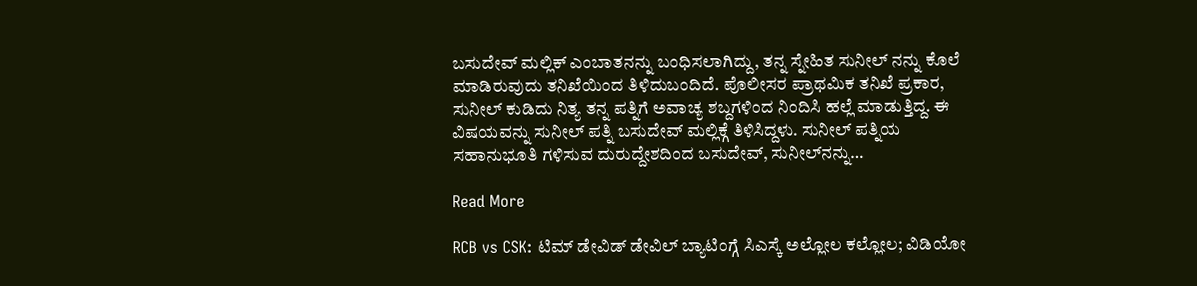ಬಸುದೇವ್ ಮಲ್ಲಿಕ್ ಎಂಬಾತನನ್ನು ಬಂಧಿಸಲಾಗಿದ್ದು, ತನ್ನ ಸ್ನೇಹಿತ ಸುನೀಲ್ ನನ್ನು ಕೊಲೆ ಮಾಡಿರುವುದು ತನಿಖೆಯಿಂದ ತಿಳಿದುಬಂದಿದೆ. ಪೊಲೀಸರ ಪ್ರಾಥಮಿಕ ತನಿಖೆ ಪ್ರಕಾರ, ಸುನೀಲ್ ಕುಡಿದು ನಿತ್ಯ ತನ್ನ ಪತ್ನಿಗೆ ಅವಾಚ್ಯ ಶಬ್ದಗಳಿಂದ ನಿಂದಿಸಿ ಹಲ್ಲೆ ಮಾಡುತ್ತಿದ್ದ. ಈ ವಿಷಯವನ್ನು ಸುನೀಲ್ ಪತ್ನಿ ಬಸುದೇವ್ ಮಲ್ಲಿಕ್ಗೆ ತಿಳಿಸಿದ್ದಳು. ಸುನೀಲ್ ಪತ್ನಿಯ ಸಹಾನುಭೂತಿ ಗಳಿಸುವ ದುರುದ್ದೇಶದಿಂದ ಬಸುದೇವ್, ಸುನೀಲ್‌ನನ್ನು…

Read More

RCB vs CSK: ಟಿಮ್ ಡೇವಿಡ್ ಡೇವಿಲ್ ಬ್ಯಾಟಿಂಗ್ಗೆ ಸಿಎಸ್ಕೆ ಅಲ್ಲೋಲ ಕಲ್ಲೋಲ; ವಿಡಿಯೋ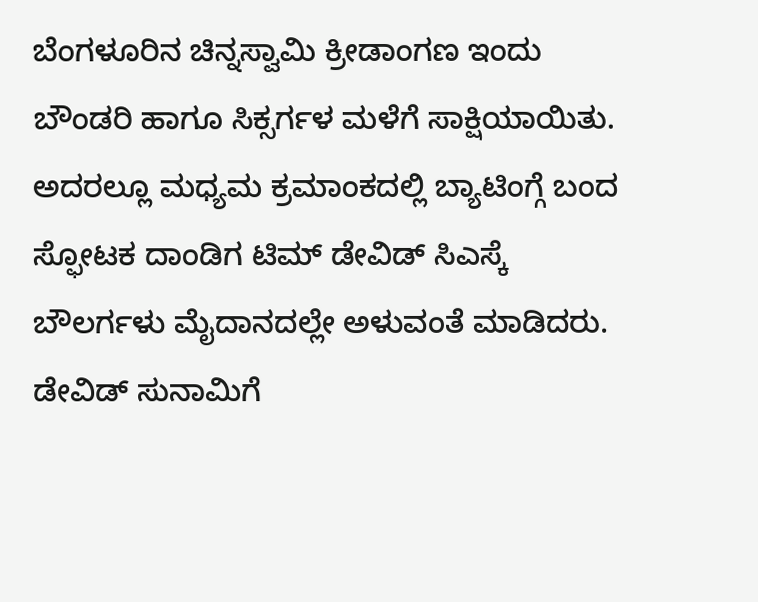ಬೆಂಗಳೂರಿನ ಚಿನ್ನಸ್ವಾಮಿ ಕ್ರೀಡಾಂಗಣ ಇಂದು ಬೌಂಡರಿ ಹಾಗೂ ಸಿಕ್ಸರ್ಗಳ ಮಳೆಗೆ ಸಾಕ್ಷಿಯಾಯಿತು. ಅದರಲ್ಲೂ ಮಧ್ಯಮ ಕ್ರಮಾಂಕದಲ್ಲಿ ಬ್ಯಾಟಿಂಗ್ಗೆ ಬಂದ ಸ್ಫೋಟಕ ದಾಂಡಿಗ ಟಿಮ್ ಡೇವಿಡ್ ಸಿಎಸ್ಕೆ ಬೌಲರ್ಗಳು ಮೈದಾನದಲ್ಲೇ ಅಳುವಂತೆ ಮಾಡಿದರು. ಡೇವಿಡ್ ಸುನಾಮಿಗೆ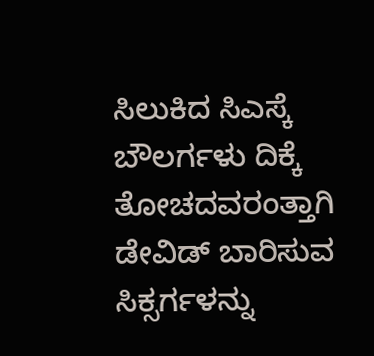ಸಿಲುಕಿದ ಸಿಎಸ್ಕೆ ಬೌಲರ್ಗಳು ದಿಕ್ಕೆ ತೋಚದವರಂತ್ತಾಗಿ ಡೇವಿಡ್ ಬಾರಿಸುವ ಸಿಕ್ಸರ್ಗಳನ್ನು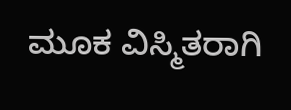ಮೂಕ ವಿಸ್ಮಿತರಾಗಿ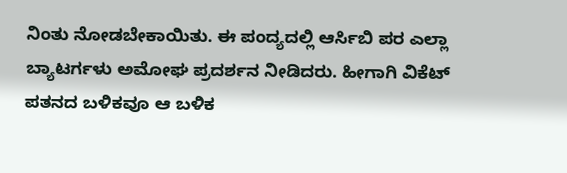ನಿಂತು ನೋಡಬೇಕಾಯಿತು. ಈ ಪಂದ್ಯದಲ್ಲಿ ಆರ್ಸಿಬಿ ಪರ ಎಲ್ಲಾ ಬ್ಯಾಟರ್ಗಳು ಅಮೋಘ ಪ್ರದರ್ಶನ ನೀಡಿದರು. ಹೀಗಾಗಿ ವಿಕೆಟ್ ಪತನದ ಬಳಿಕವೂ ಆ ಬಳಿಕ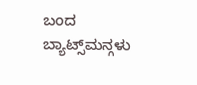ಬಂದ ಬ್ಯಾಟ್ಸ್‌ಮನ್ಗಳು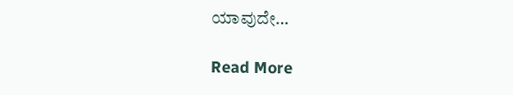ಯಾವುದೇ…

Read More